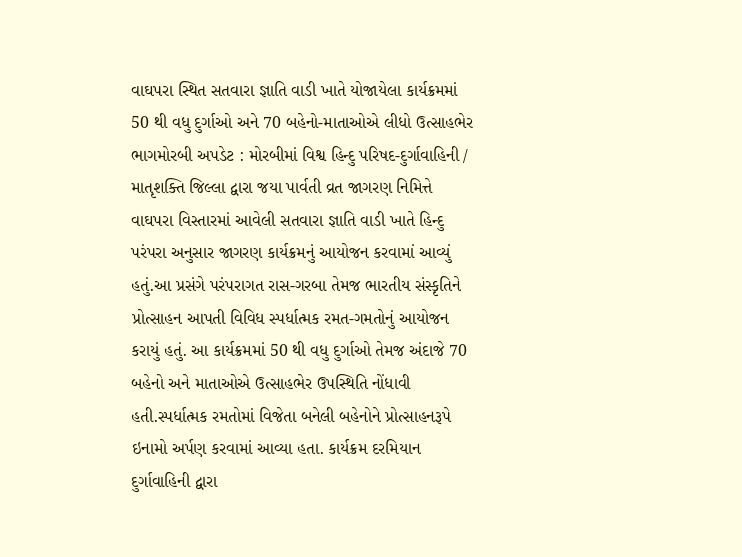વાઘપરા સ્થિત સતવારા જ્ઞાતિ વાડી ખાતે યોજાયેલા કાર્યક્રમમાં 50 થી વધુ દુર્ગાઓ અને 70 બહેનો-માતાઓએ લીધો ઉત્સાહભેર ભાગમોરબી અપડેટ : મોરબીમાં વિશ્વ હિન્દુ પરિષદ-દુર્ગાવાહિની / માતૃશક્તિ જિલ્લા દ્વારા જયા પાર્વતી વ્રત જાગરણ નિમિત્તે વાઘપરા વિસ્તારમાં આવેલી સતવારા જ્ઞાતિ વાડી ખાતે હિન્દુ પરંપરા અનુસાર જાગરણ કાર્યક્રમનું આયોજન કરવામાં આવ્યું હતું.આ પ્રસંગે પરંપરાગત રાસ-ગરબા તેમજ ભારતીય સંસ્કૃતિને પ્રોત્સાહન આપતી વિવિધ સ્પર્ધાત્મક રમત-ગમતોનું આયોજન કરાયું હતું. આ કાર્યક્રમમાં 50 થી વધુ દુર્ગાઓ તેમજ અંદાજે 70 બહેનો અને માતાઓએ ઉત્સાહભેર ઉપસ્થિતિ નોંધાવી હતી.સ્પર્ધાત્મક રમતોમાં વિજેતા બનેલી બહેનોને પ્રોત્સાહનરૂપે ઇનામો અર્પણ કરવામાં આવ્યા હતા. કાર્યક્રમ દરમિયાન દુર્ગાવાહિની દ્વારા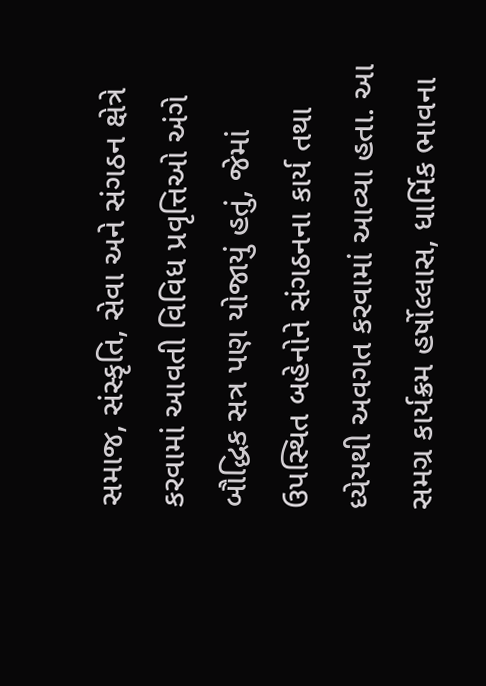સમાજ, સંસ્કૃતિ, સેવા અને સંગઠન ક્ષેત્રે કરવામાં આવતી વિવિધ પ્રવૃત્તિઓ અંગે બૌદ્ધિક સત્ર પણ યોજાયું હતું, જેમાં ઉપસ્થિત બહેનોને સંગઠનના કાર્ય તથા ધ્યેયથી અવગત કરવામાં આવ્યા હતા. આ સમગ્ર કાર્યક્રમ હર્ષોલ્લાસ, ધાર્મિક ભાવના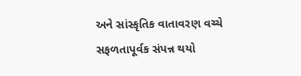અને સાંસ્કૃતિક વાતાવરણ વચ્ચે સફળતાપૂર્વક સંપન્ન થયો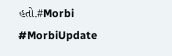હતો.#Morbi #MorbiUpdate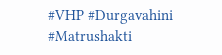#VHP #Durgavahini #Matrushakti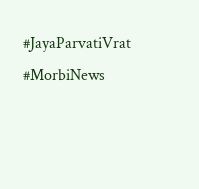#JayaParvatiVrat #MorbiNews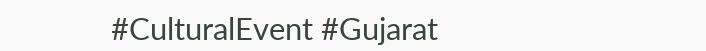#CulturalEvent #Gujarat